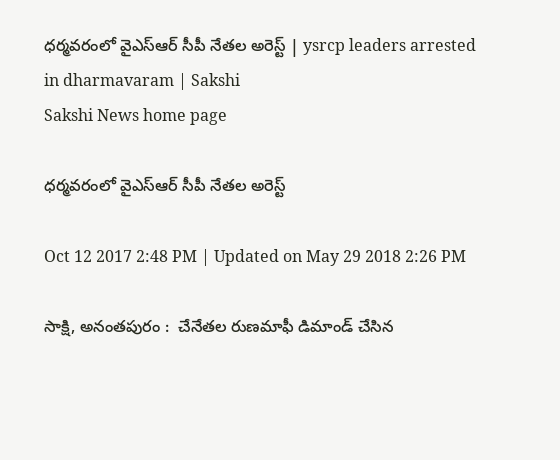ధర‍్మవరంలో వైఎస్‌ఆర్‌ సీపీ నేతల అరెస్ట్‌ | ysrcp leaders arrested in dharmavaram | Sakshi
Sakshi News home page

ధర‍్మవరంలో వైఎస్‌ఆర్‌ సీపీ నేతల అరెస్ట్‌

Oct 12 2017 2:48 PM | Updated on May 29 2018 2:26 PM

సాక్షి, అనంతపురం :  చేనేతల రుణమాఫీ డిమాండ్‌ చేసిన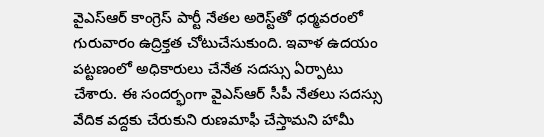వైఎస్‌ఆర్‌ కాంగ్రెస్‌ పార్టీ నేతల అరెస్ట్‌తో ధర్మవరంలో గురువారం ఉద్రిక్తత చోటుచేసుకుంది. ఇవాళ ఉదయం పట్టణంలో అధికారులు చేనేత సదస్సు ఏర్పాటు చేశారు. ఈ సందర్భంగా వైఎస్‌ఆర్‌ సీపీ నేతలు సదస్సు వేదిక వద్దకు చేరుకుని రుణమాఫీ చేస్తామని హామీ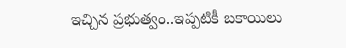ఇచ్చిన ప్రభుత్వం..ఇప్పటికీ బకాయిలు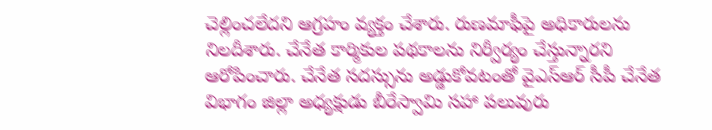చెల్లించలేదని ఆగ్రహం వ్యక్తం చేశారు. రుణమాఫీపై అధికారులను నిలదీశారు. చేనేత కార్మికుల పథకాలను నిర్వీర్యం చేస్తున్నారని ఆరోపించారు. చేనేత సదస్సును అడ్డుకోవటంతో వైఎస్‌ఆర్‌ సీపీ చేనేత విభాగం జిల్లా అధ్యక్షుడు బీరేస్వామి సహా పలువురు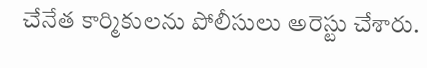చేనేత కార్మికులను పోలీసులు అరెస్టు చేశారు.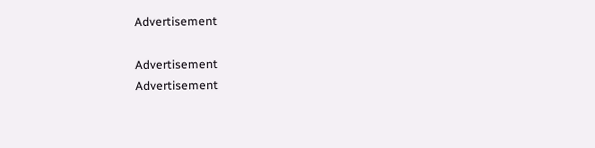Advertisement

Advertisement
Advertisement